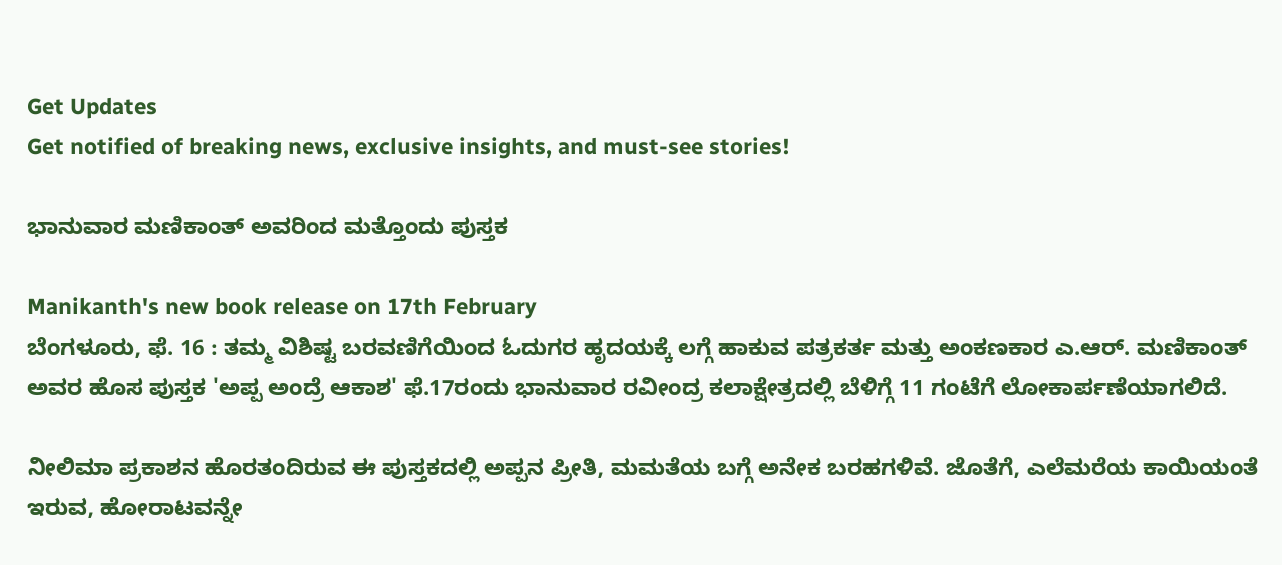Get Updates
Get notified of breaking news, exclusive insights, and must-see stories!

ಭಾನುವಾರ ಮಣಿಕಾಂತ್ ಅವರಿಂದ ಮತ್ತೊಂದು ಪುಸ್ತಕ

Manikanth's new book release on 17th February
ಬೆಂಗಳೂರು, ಫೆ. 16 : ತಮ್ಮ ವಿಶಿಷ್ಟ ಬರವಣಿಗೆಯಿಂದ ಓದುಗರ ಹೃದಯಕ್ಕೆ ಲಗ್ಗೆ ಹಾಕುವ ಪತ್ರಕರ್ತ ಮತ್ತು ಅಂಕಣಕಾರ ಎ.ಆರ್. ಮಣಿಕಾಂತ್ ಅವರ ಹೊಸ ಪುಸ್ತಕ 'ಅಪ್ಪ ಅಂದ್ರೆ ಆಕಾಶ' ಫೆ.17ರಂದು ಭಾನುವಾರ ರವೀಂದ್ರ ಕಲಾಕ್ಷೇತ್ರದಲ್ಲಿ ಬೆಳಿಗ್ಗೆ 11 ಗಂಟೆಗೆ ಲೋಕಾರ್ಪಣೆಯಾಗಲಿದೆ.

ನೀಲಿಮಾ ಪ್ರಕಾಶನ ಹೊರತಂದಿರುವ ಈ ಪುಸ್ತಕದಲ್ಲಿ ಅಪ್ಪನ ಪ್ರೀತಿ, ಮಮತೆಯ ಬಗ್ಗೆ ಅನೇಕ ಬರಹಗಳಿವೆ. ಜೊತೆಗೆ, ಎಲೆಮರೆಯ ಕಾಯಿಯಂತೆ ಇರುವ, ಹೋರಾಟವನ್ನೇ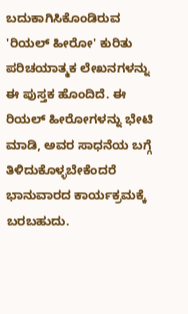ಬದುಕಾಗಿಸಿಕೊಂಡಿರುವ 'ರಿಯಲ್ ಹೀರೋ' ಕುರಿತು ಪರಿಚಯಾತ್ಮಕ ಲೇಖನಗಳನ್ನು ಈ ಪುಸ್ತಕ ಹೊಂದಿದೆ. ಈ ರಿಯಲ್ ಹೀರೋಗಳನ್ನು ಭೇಟಿ ಮಾಡಿ, ಅವರ ಸಾಧನೆಯ ಬಗ್ಗೆ ತಿಳಿದುಕೊಳ್ಳಬೇಕೆಂದರೆ ಭಾನುವಾರದ ಕಾರ್ಯಕ್ರಮಕ್ಕೆ ಬರಬಹುದು.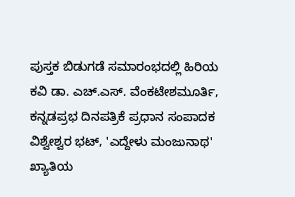ಪುಸ್ತಕ ಬಿಡುಗಡೆ ಸಮಾರಂಭದಲ್ಲಿ ಹಿರಿಯ ಕವಿ ಡಾ. ಎಚ್.ಎಸ್. ವೆಂಕಟೇಶಮೂರ್ತಿ, ಕನ್ನಡಪ್ರಭ ದಿನಪತ್ರಿಕೆ ಪ್ರಧಾನ ಸಂಪಾದಕ ವಿಶ್ವೇಶ್ವರ ಭಟ್, 'ಎದ್ದೇಳು ಮಂಜುನಾಥ' ಖ್ಯಾತಿಯ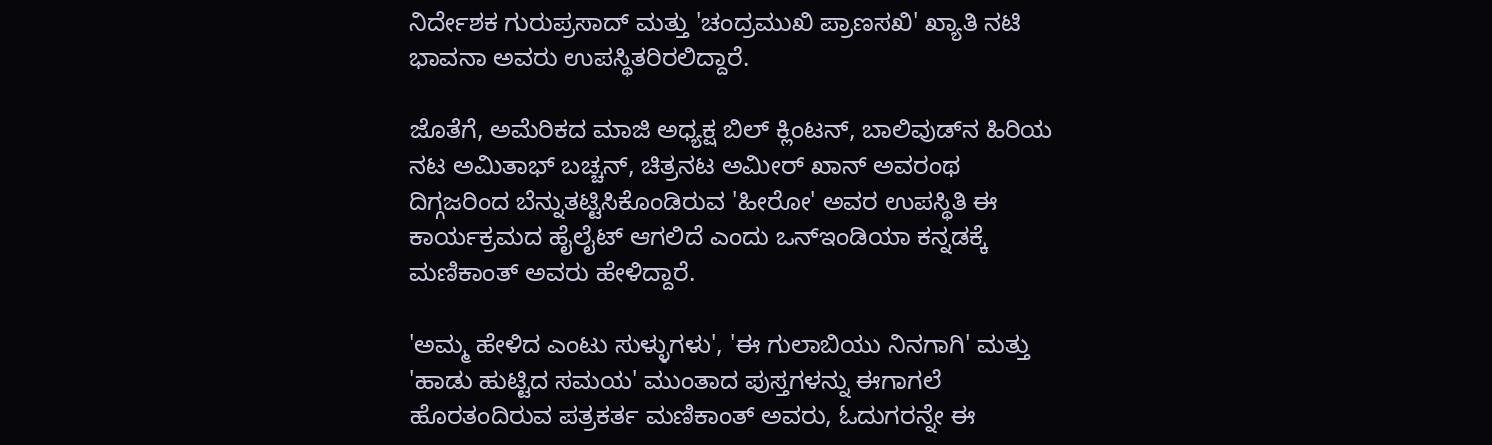ನಿರ್ದೇಶಕ ಗುರುಪ್ರಸಾದ್ ಮತ್ತು 'ಚಂದ್ರಮುಖಿ ಪ್ರಾಣಸಖಿ' ಖ್ಯಾತಿ ನಟಿ ಭಾವನಾ ಅವರು ಉಪಸ್ಥಿತರಿರಲಿದ್ದಾರೆ.

ಜೊತೆಗೆ, ಅಮೆರಿಕದ ಮಾಜಿ ಅಧ್ಯಕ್ಷ ಬಿಲ್ ಕ್ಲಿಂಟನ್, ಬಾಲಿವುಡ್‌ನ ಹಿರಿಯ ನಟ ಅಮಿತಾಭ್ ಬಚ್ಚನ್, ಚಿತ್ರನಟ ಅಮೀರ್ ಖಾನ್ ಅವರಂಥ ದಿಗ್ಗಜರಿಂದ ಬೆನ್ನುತಟ್ಟಿಸಿಕೊಂಡಿರುವ 'ಹೀರೋ' ಅವರ ಉಪಸ್ಥಿತಿ ಈ ಕಾರ್ಯಕ್ರಮದ ಹೈಲೈಟ್ ಆಗಲಿದೆ ಎಂದು ಒನ್ಇಂಡಿಯಾ ಕನ್ನಡಕ್ಕೆ ಮಣಿಕಾಂತ್ ಅವರು ಹೇಳಿದ್ದಾರೆ.

'ಅಮ್ಮ ಹೇಳಿದ ಎಂಟು ಸುಳ್ಳುಗಳು', 'ಈ ಗುಲಾಬಿಯು ನಿನಗಾಗಿ' ಮತ್ತು 'ಹಾಡು ಹುಟ್ಟಿದ ಸಮಯ' ಮುಂತಾದ ಪುಸ್ತಗಳನ್ನು ಈಗಾಗಲೆ ಹೊರತಂದಿರುವ ಪತ್ರಕರ್ತ ಮಣಿಕಾಂತ್ ಅವರು, ಓದುಗರನ್ನೇ ಈ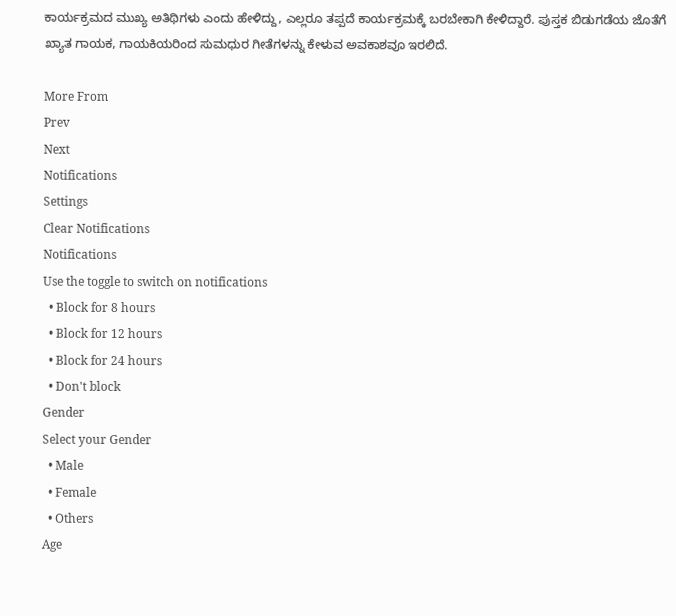ಕಾರ್ಯಕ್ರಮದ ಮುಖ್ಯ ಅತಿಥಿಗಳು ಎಂದು ಹೇಳಿದ್ದು, ಎಲ್ಲರೂ ತಪ್ಪದೆ ಕಾರ್ಯಕ್ರಮಕ್ಕೆ ಬರಬೇಕಾಗಿ ಕೇಳಿದ್ದಾರೆ. ಪುಸ್ತಕ ಬಿಡುಗಡೆಯ ಜೊತೆಗೆ ಖ್ಯಾತ ಗಾಯಕ, ಗಾಯಕಿಯರಿಂದ ಸುಮಧುರ ಗೀತೆಗಳನ್ನು ಕೇಳುವ ಅವಕಾಶವೂ ಇರಲಿದೆ.

More From
Prev
Next
Notifications
Settings
Clear Notifications
Notifications
Use the toggle to switch on notifications
  • Block for 8 hours
  • Block for 12 hours
  • Block for 24 hours
  • Don't block
Gender
Select your Gender
  • Male
  • Female
  • Others
Age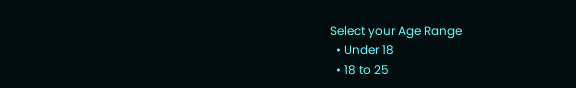Select your Age Range
  • Under 18
  • 18 to 25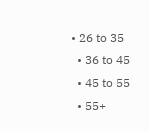• 26 to 35
  • 36 to 45
  • 45 to 55
  • 55+